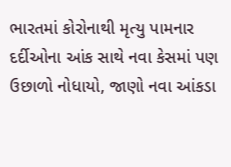ભારતમાં કોરોનાથી મૃત્યુ પામનાર દર્દીઓના આંક સાથે નવા કેસમાં પણ ઉછાળો નોધાયો, જાણો નવા આંકડા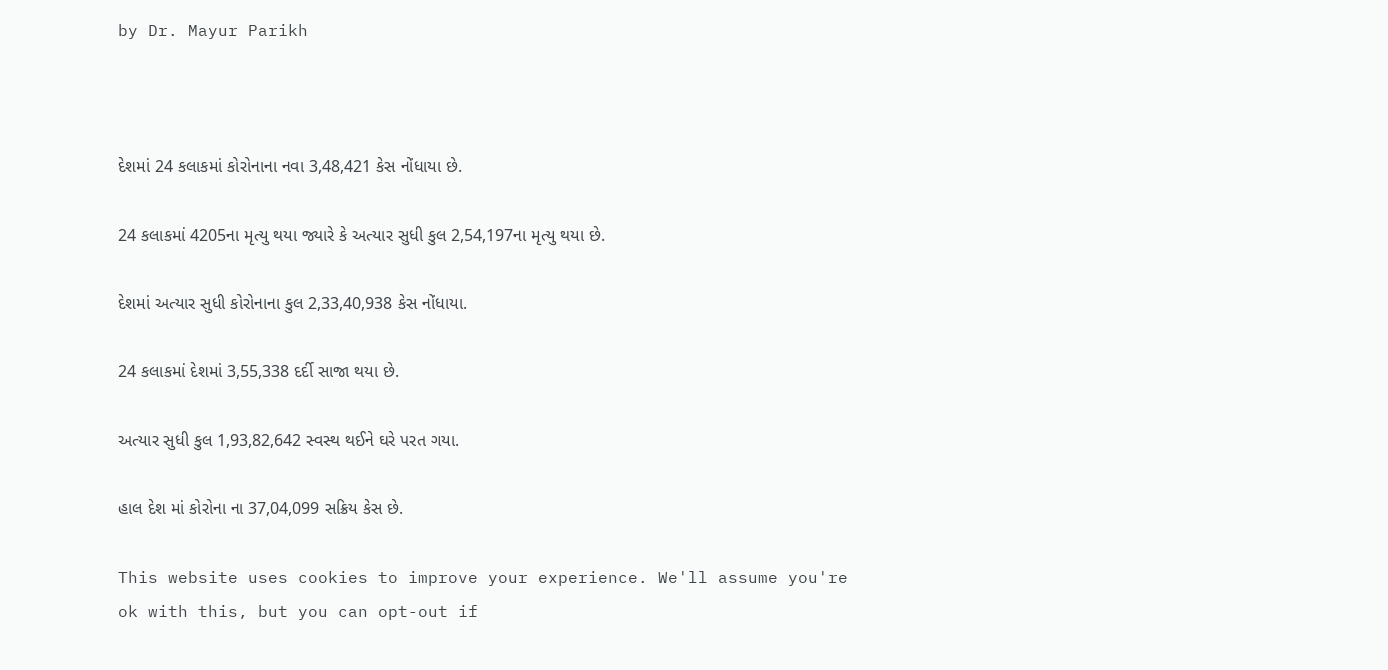by Dr. Mayur Parikh



દેશમાં 24 કલાકમાં કોરોનાના નવા 3,48,421 કેસ નોંધાયા છે.

24 કલાકમાં 4205ના મૃત્યુ થયા જ્યારે કે અત્યાર સુધી કુલ 2,54,197ના મૃત્યુ થયા છે.

દેશમાં અત્યાર સુધી કોરોનાના કુલ 2,33,40,938 કેસ નોંધાયા.

24 કલાકમાં દેશમાં 3,55,338 દર્દી સાજા થયા છે.

અત્યાર સુધી કુલ 1,93,82,642 સ્વસ્થ થઈને ઘરે પરત ગયા.

હાલ દેશ માં કોરોના ના 37,04,099 સક્રિય કેસ છે.

This website uses cookies to improve your experience. We'll assume you're ok with this, but you can opt-out if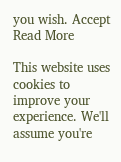you wish. Accept Read More

This website uses cookies to improve your experience. We'll assume you're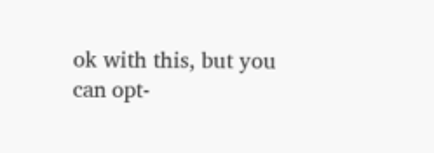ok with this, but you can opt-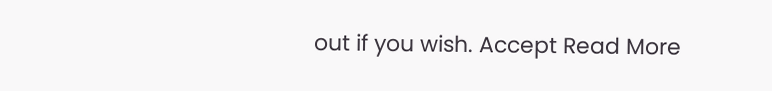out if you wish. Accept Read More